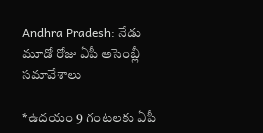Andhra Pradesh: నేడు మూడో రోజు ఏపీ అసెంబ్లీ సమావేశాలు

*ఉదయం 9 గంటలకు ఏపీ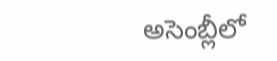అసెంబ్లీలో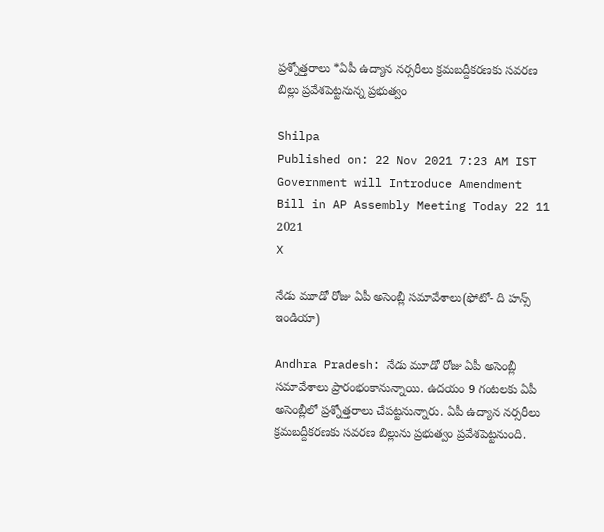ప్రశ్నోత్తరాలు *ఏపీ ఉద్యాన నర్సరీలు క్రమబద్దీకరణకు సవరణ బిల్లు ప్రవేశపెట్టనున్న ప్రభుత్వం

Shilpa
Published on: 22 Nov 2021 7:23 AM IST
Government will Introduce Amendment Bill in AP Assembly Meeting Today 22 11 2021
X

నేడు మూడో రోజు ఏపీ అసెంబ్లీ సమావేశాలు(ఫోటో- ది హన్స్ ఇండియా)

Andhra Pradesh: నేడు మూడో రోజు ఏపీ అసెంబ్లీ సమావేశాలు ప్రారంభంకానున్నాయి. ఉదయం 9 గంటలకు ఏపీ అసెంబ్లీలో ప్రశ్నోత్తరాలు చేపట్టనున్నారు. ఏపీ ఉద్యాన నర్సరీలు క్రమబద్దీకరణకు సవరణ బిల్లును ప్రభుత్వం ప్రవేశపెట్టనుంది.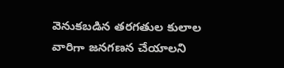వెనుకబడిన తరగతుల కులాల వారిగా జనగణన చేయాలని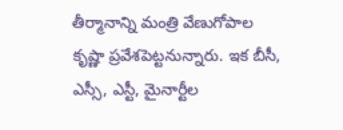తీర్మానాన్ని మంత్రి వేణుగోపాల కృష్ణా ప్రవేశపెట్టనున్నారు. ఇక బీసీ, ఎస్సీ, ఎస్టీ, మైనార్టీల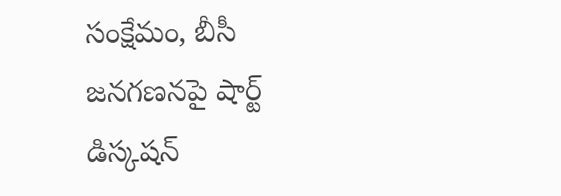సంక్షేమం, బీసీ జనగణనపై షార్ట్ డిస్కషన్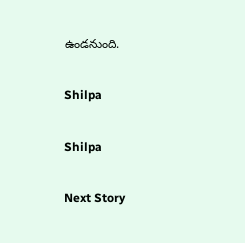ఉండనుంది.

Shilpa

Shilpa

Next Story